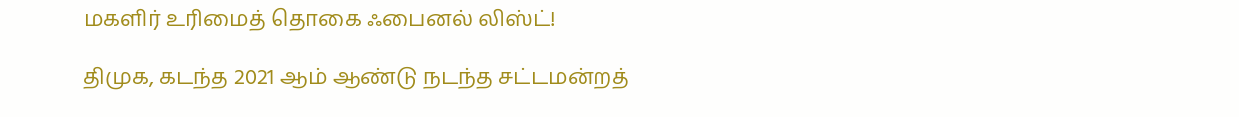மகளிர் உரிமைத் தொகை ஃபைனல் லிஸ்ட்!

திமுக, கடந்த 2021 ஆம் ஆண்டு நடந்த சட்டமன்றத்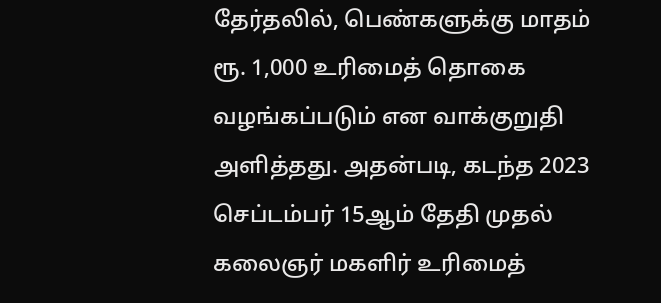தேர்தலில், பெண்களுக்கு மாதம் ரூ. 1,000 உரிமைத் தொகை வழங்கப்படும் என வாக்குறுதி அளித்தது. அதன்படி, கடந்த 2023 செப்டம்பர் 15ஆம் தேதி முதல் கலைஞர் மகளிர் உரிமைத்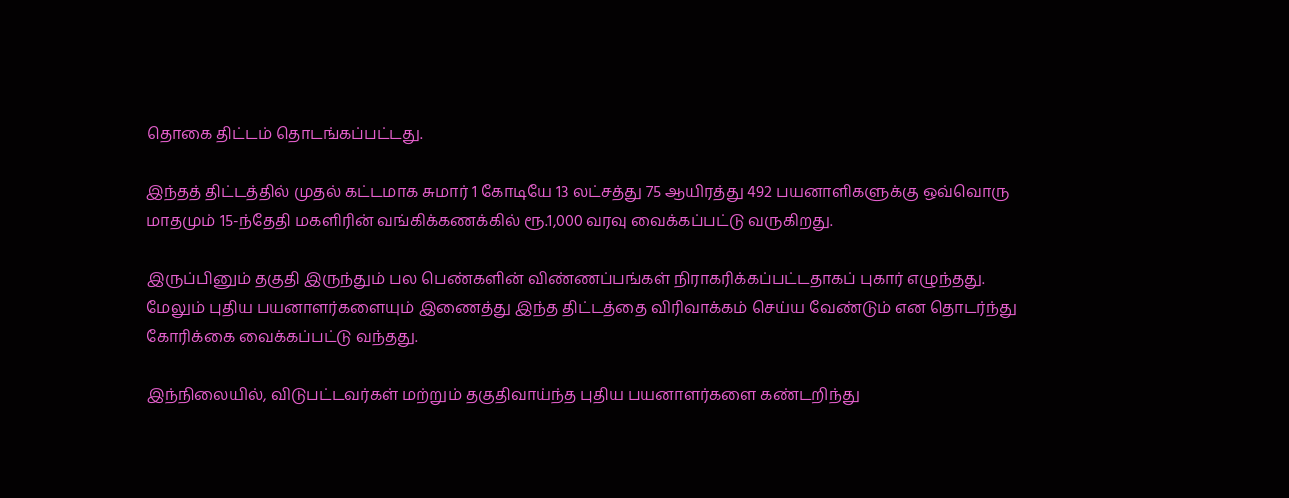தொகை திட்டம் தொடங்கப்பட்டது.

இந்தத் திட்டத்தில் முதல் கட்டமாக சுமார் 1 கோடியே 13 லட்சத்து 75 ஆயிரத்து 492 பயனாளிகளுக்கு ஒவ்வொரு மாதமும் 15-ந்தேதி மகளிரின் வங்கிக்கணக்கில் ரூ.1,000 வரவு வைக்கப்பட்டு வருகிறது.

இருப்பினும் தகுதி இருந்தும் பல பெண்களின் விண்ணப்பங்கள் நிராகரிக்கப்பட்டதாகப் புகார் எழுந்தது. மேலும் புதிய பயனாளர்களையும் இணைத்து இந்த திட்டத்தை விரிவாக்கம் செய்ய வேண்டும் என தொடர்ந்து கோரிக்கை வைக்கப்பட்டு வந்தது.

இந்நிலையில், விடுபட்டவர்கள் மற்றும் தகுதிவாய்ந்த புதிய பயனாளர்களை கண்டறிந்து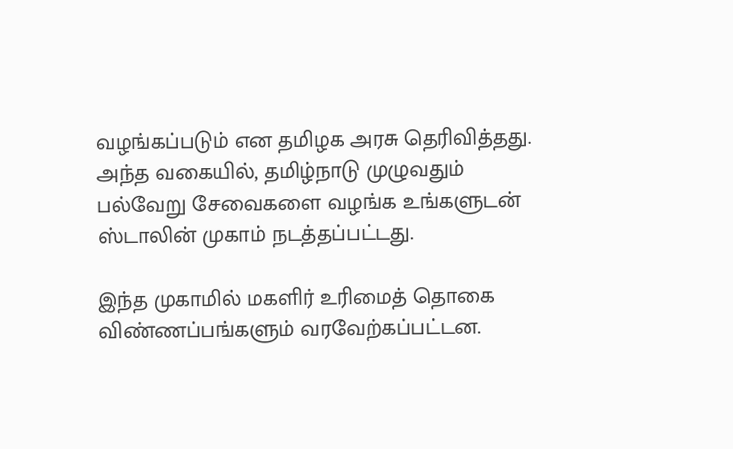வழங்கப்படும் என தமிழக அரசு தெரிவித்தது. அந்த வகையில், தமிழ்நாடு முழுவதும் பல்வேறு சேவைகளை வழங்க உங்களுடன் ஸ்டாலின் முகாம் நடத்தப்பட்டது.

இந்த முகாமில் மகளிர் உரிமைத் தொகை விண்ணப்பங்களும் வரவேற்கப்பட்டன.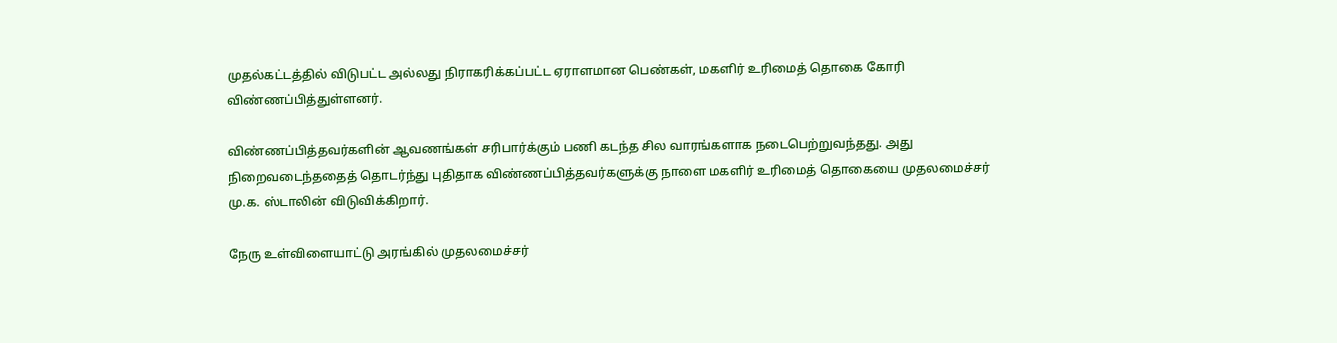முதல்கட்டத்தில் விடுபட்ட அல்லது நிராகரிக்கப்பட்ட ஏராளமான பெண்கள், மகளிர் உரிமைத் தொகை கோரி விண்ணப்பித்துள்ளனர்.

விண்ணப்பித்தவர்களின் ஆவணங்கள் சரிபார்க்கும் பணி கடந்த சில வாரங்களாக நடைபெற்றுவந்தது. அது நிறைவடைந்ததைத் தொடர்ந்து புதிதாக விண்ணப்பித்தவர்களுக்கு நாளை மகளிர் உரிமைத் தொகையை முதலமைச்சர் மு.க. ஸ்டாலின் விடுவிக்கிறார்.

நேரு உள்விளையாட்டு அரங்கில் முதலமைச்சர்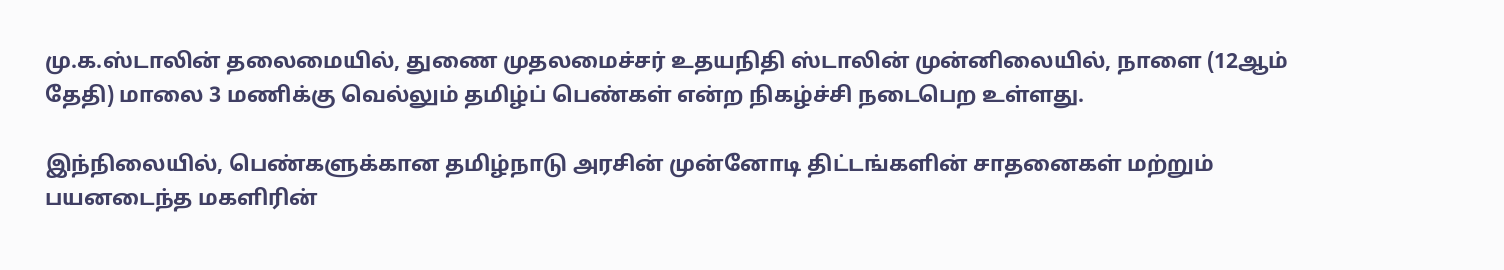மு.க.ஸ்டாலின் தலைமையில், துணை முதலமைச்சர் உதயநிதி ஸ்டாலின் முன்னிலையில், நாளை (12ஆம் தேதி) மாலை 3 மணிக்கு வெல்லும் தமிழ்ப் பெண்கள் என்ற நிகழ்ச்சி நடைபெற உள்ளது.

இந்நிலையில், பெண்களுக்கான தமிழ்நாடு அரசின் முன்னோடி திட்டங்களின் சாதனைகள் மற்றும் பயனடைந்த மகளிரின்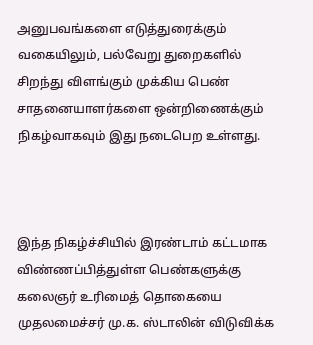அனுபவங்களை எடுத்துரைக்கும் வகையிலும், பல்வேறு துறைகளில் சிறந்து விளங்கும் முக்கிய பெண் சாதனையாளர்களை ஒன்றிணைக்கும் நிகழ்வாகவும் இது நடைபெற உள்ளது.



இந்த நிகழ்ச்சியில் இரண்டாம் கட்டமாக விண்ணப்பித்துள்ள பெண்களுக்கு கலைஞர் உரிமைத் தொகையை முதலமைச்சர் மு.க. ஸ்டாலின் விடுவிக்க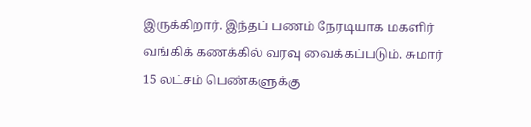இருக்கிறார். இந்தப் பணம் நேரடியாக மகளிர் வங்கிக் கணக்கில் வரவு வைக்கப்படும். சுமார் 15 லட்சம் பெண்களுக்கு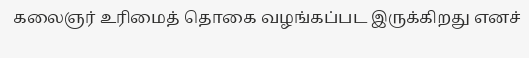கலைஞர் உரிமைத் தொகை வழங்கப்பட இருக்கிறது எனச்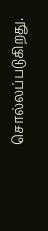சொல்லப்படுகிறது.